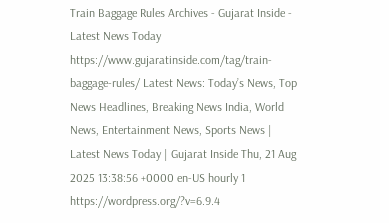Train Baggage Rules Archives - Gujarat Inside - Latest News Today https://www.gujaratinside.com/tag/train-baggage-rules/ Latest News: Today’s News, Top News Headlines, Breaking News India, World News, Entertainment News, Sports News | Latest News Today | Gujarat Inside Thu, 21 Aug 2025 13:38:56 +0000 en-US hourly 1 https://wordpress.org/?v=6.9.4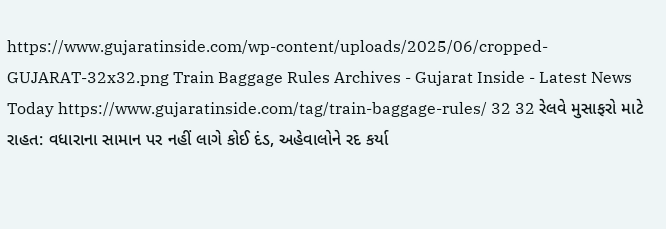https://www.gujaratinside.com/wp-content/uploads/2025/06/cropped-GUJARAT-32x32.png Train Baggage Rules Archives - Gujarat Inside - Latest News Today https://www.gujaratinside.com/tag/train-baggage-rules/ 32 32 રેલવે મુસાફરો માટે રાહત: વધારાના સામાન પર નહીં લાગે કોઈ દંડ, અહેવાલોને રદ કર્યા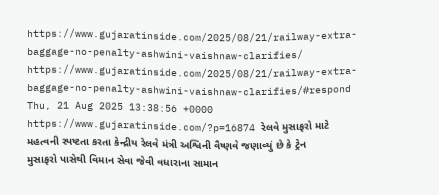https://www.gujaratinside.com/2025/08/21/railway-extra-baggage-no-penalty-ashwini-vaishnaw-clarifies/ https://www.gujaratinside.com/2025/08/21/railway-extra-baggage-no-penalty-ashwini-vaishnaw-clarifies/#respond Thu, 21 Aug 2025 13:38:56 +0000 https://www.gujaratinside.com/?p=16874 રેલવે મુસાફરો માટે મહત્વની સ્પષ્ટતા કરતા કેન્દ્રીય રેલવે મંત્રી અશ્વિની વૈષ્ણવે જણાવ્યું છે કે ટ્રેન મુસાફરો પાસેથી વિમાન સેવા જેવી વધારાના સામાન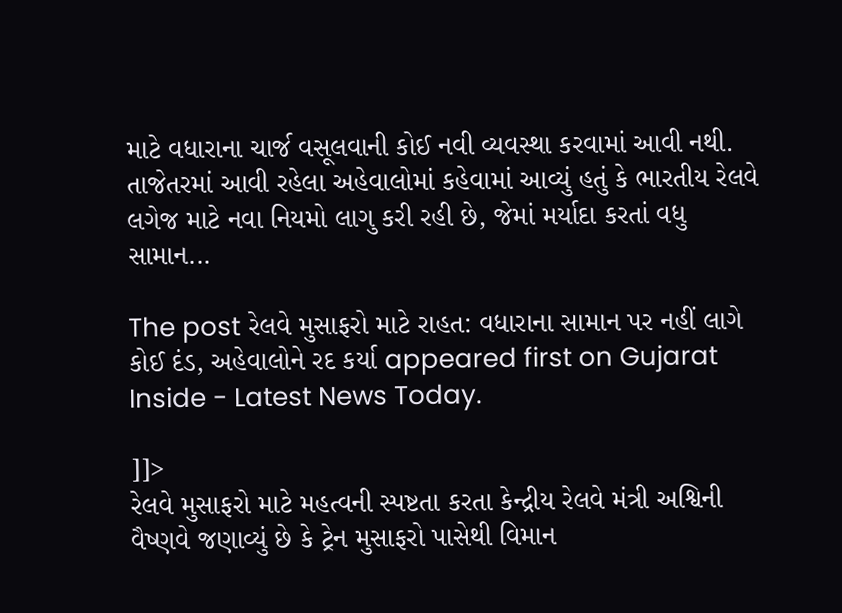માટે વધારાના ચાર્જ વસૂલવાની કોઈ નવી વ્યવસ્થા કરવામાં આવી નથી. તાજેતરમાં આવી રહેલા અહેવાલોમાં કહેવામાં આવ્યું હતું કે ભારતીય રેલવે લગેજ માટે નવા નિયમો લાગુ કરી રહી છે, જેમાં મર્યાદા કરતાં વધુ સામાન...

The post રેલવે મુસાફરો માટે રાહત: વધારાના સામાન પર નહીં લાગે કોઈ દંડ, અહેવાલોને રદ કર્યા appeared first on Gujarat Inside - Latest News Today.

]]>
રેલવે મુસાફરો માટે મહત્વની સ્પષ્ટતા કરતા કેન્દ્રીય રેલવે મંત્રી અશ્વિની વૈષ્ણવે જણાવ્યું છે કે ટ્રેન મુસાફરો પાસેથી વિમાન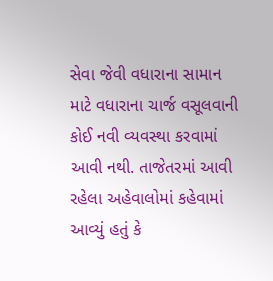સેવા જેવી વધારાના સામાન માટે વધારાના ચાર્જ વસૂલવાની કોઈ નવી વ્યવસ્થા કરવામાં આવી નથી. તાજેતરમાં આવી રહેલા અહેવાલોમાં કહેવામાં આવ્યું હતું કે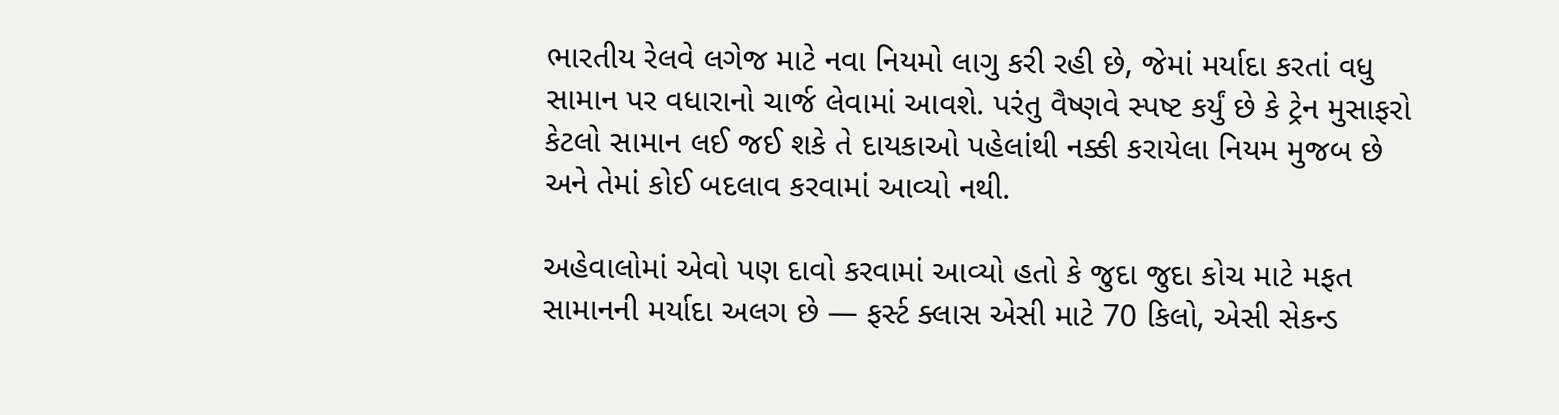ભારતીય રેલવે લગેજ માટે નવા નિયમો લાગુ કરી રહી છે, જેમાં મર્યાદા કરતાં વધુ સામાન પર વધારાનો ચાર્જ લેવામાં આવશે. પરંતુ વૈષ્ણવે સ્પષ્ટ કર્યું છે કે ટ્રેન મુસાફરો કેટલો સામાન લઈ જઈ શકે તે દાયકાઓ પહેલાંથી નક્કી કરાયેલા નિયમ મુજબ છે અને તેમાં કોઈ બદલાવ કરવામાં આવ્યો નથી.

અહેવાલોમાં એવો પણ દાવો કરવામાં આવ્યો હતો કે જુદા જુદા કોચ માટે મફત સામાનની મર્યાદા અલગ છે — ફર્સ્ટ ક્લાસ એસી માટે 70 કિલો, એસી સેકન્ડ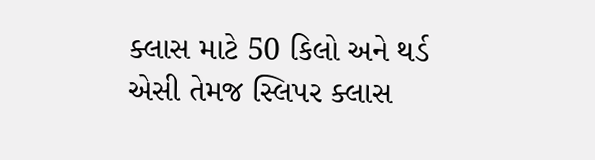ક્લાસ માટે 50 કિલો અને થર્ડ એસી તેમજ સ્લિપર ક્લાસ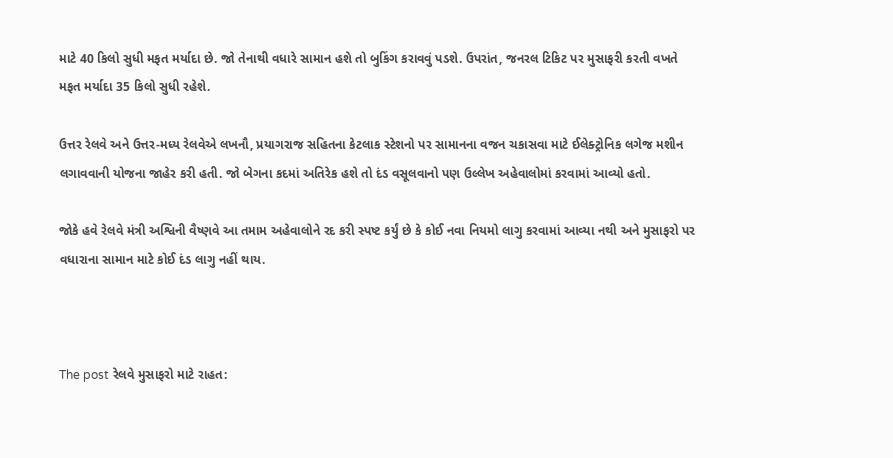માટે 40 કિલો સુધી મફત મર્યાદા છે. જો તેનાથી વધારે સામાન હશે તો બુકિંગ કરાવવું પડશે. ઉપરાંત, જનરલ ટિકિટ પર મુસાફરી કરતી વખતે મફત મર્યાદા 35 કિલો સુધી રહેશે.

ઉત્તર રેલવે અને ઉત્તર-મધ્ય રેલવેએ લખનૌ, પ્રયાગરાજ સહિતના કેટલાક સ્ટેશનો પર સામાનના વજન ચકાસવા માટે ઈલેક્ટ્રોનિક લગેજ મશીન લગાવવાની યોજના જાહેર કરી હતી. જો બેગના કદમાં અતિરેક હશે તો દંડ વસૂલવાનો પણ ઉલ્લેખ અહેવાલોમાં કરવામાં આવ્યો હતો.

જોકે હવે રેલવે મંત્રી અશ્વિની વૈષ્ણવે આ તમામ અહેવાલોને રદ કરી સ્પષ્ટ કર્યું છે કે કોઈ નવા નિયમો લાગુ કરવામાં આવ્યા નથી અને મુસાફરો પર વધારાના સામાન માટે કોઈ દંડ લાગુ નહીં થાય.



The post રેલવે મુસાફરો માટે રાહત: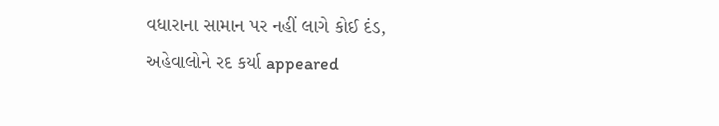વધારાના સામાન પર નહીં લાગે કોઈ દંડ, અહેવાલોને રદ કર્યા appeared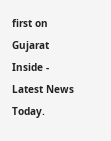first on Gujarat Inside - Latest News Today.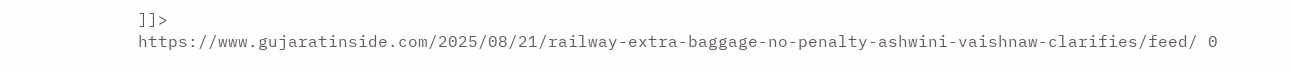]]>
https://www.gujaratinside.com/2025/08/21/railway-extra-baggage-no-penalty-ashwini-vaishnaw-clarifies/feed/ 0